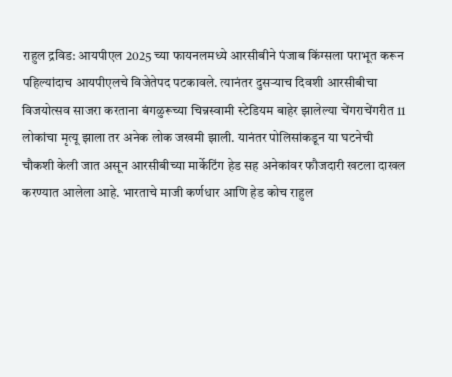राहुल द्रविड: आयपीएल 2025 च्या फायनलमध्ये आरसीबीने पंजाब किंग्सला पराभूत करून पहिल्यांदाच आयपीएलचे विजेतेपद पटकावले. त्यानंतर दुसऱ्याच दिवशी आरसीबीचा विजयोत्सव साजरा करताना बंगळुरूच्या चिन्नस्वामी स्टेडियम बाहेर झालेल्या चेंगराचेंगरीत 11 लोकांचा मृत्यू झाला तर अनेक लोक जखमी झाली. यानंतर पोलिसांकडून या घटनेची चौकशी केली जात असून आरसीबीच्या मार्केटिंग हेड सह अनेकांवर फौजदारी खटला दाखल करण्यात आलेला आहे. भारताचे माजी कर्णधार आणि हेड कोच राहुल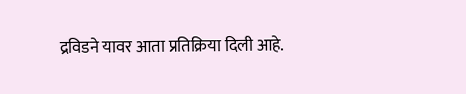द्रविडने यावर आता प्रतिक्रिया दिली आहे.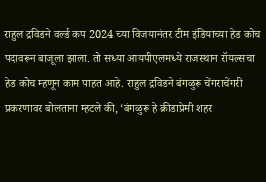राहुल द्रविडने वर्ल्ड कप 2024 च्या विजयानंतर टीम इंडियाच्या हेड कोच पदावरून बाजूला झाला. तो सध्या आयपीएलमध्ये राजस्थान रॉयल्सचा हेड कोच म्हणून काम पाहत आहे. राहुल द्रविडने बंगळुरू चेंगराचेंगरी प्रकरणावर बोलताना म्हटले की, ‘बंगळुरू हे क्रीडाप्रेमी शहर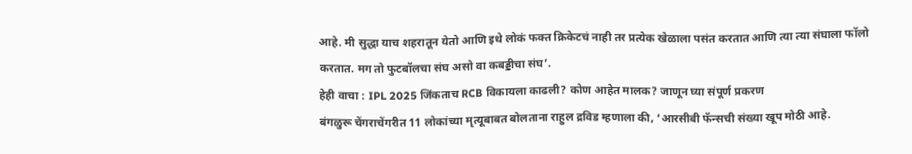आहे. मी सुद्धा याच शहरातून येतो आणि इथे लोकं फक्त क्रिकेटचं नाही तर प्रत्येक खेळाला पसंत करतात आणि त्या त्या संघाला फॉलो करतात. मग तो फुटबॉलचा संघ असो वा कबड्डीचा संघ’.
हेही वाचा : IPL 2025 जिंकताच RCB विकायला काढली? कोण आहेत मालक? जाणून घ्या संपूर्ण प्रकरण
बंगळुरू चेंगराचेंगरीत 11 लोकांच्या मृत्यूबाबत बोलताना राहुल द्रविड म्हणाला की, ‘आरसीबी फॅन्सची संख्या खूप मोठी आहे.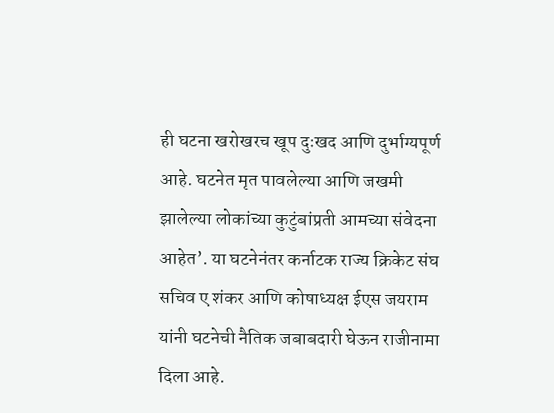ही घटना खरोखरच खूप दुःखद आणि दुर्भाग्यपूर्ण आहे. घटनेत मृत पावलेल्या आणि जखमी झालेल्या लोकांच्या कुटुंबांप्रती आमच्या संवेदना आहेत’. या घटनेनंतर कर्नाटक राज्य क्रिकेट संघ सचिव ए शंकर आणि कोषाध्यक्ष ईएस जयराम यांनी घटनेची नैतिक जबाबदारी घेऊन राजीनामा दिला आहे.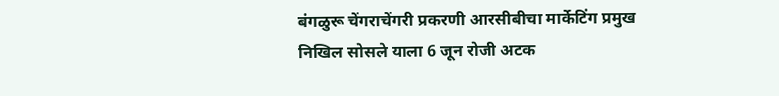बंगळुरू चेंगराचेंगरी प्रकरणी आरसीबीचा मार्केटिंग प्रमुख निखिल सोसले याला 6 जून रोजी अटक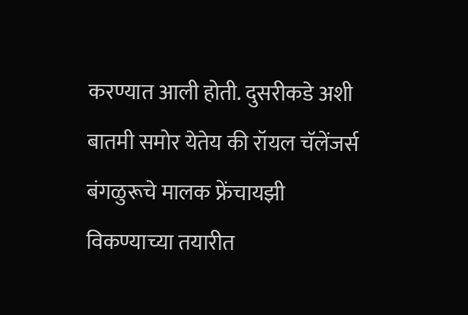करण्यात आली होती. दुसरीकडे अशी बातमी समोर येतेय की रॉयल चॅलेंजर्स बंगळुरूचे मालक फ्रेंचायझी विकण्याच्या तयारीत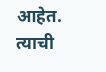आहेत. त्याची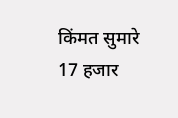किंमत सुमारे 17 हजार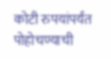कोटी रुपयांपर्यंत पोहोचण्याची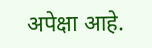अपेक्षा आहे.